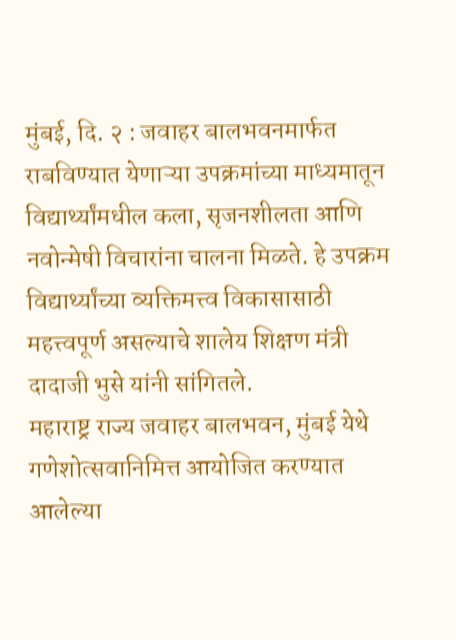मुंबई, दि. २ : जवाहर बालभवनमार्फत राबविण्यात येणाऱ्या उपक्रमांच्या माध्यमातून विद्यार्थ्यांमधील कला, सृजनशीलता आणि नवोन्मेषी विचारांना चालना मिळते. हे उपक्रम विद्यार्थ्यांच्या व्यक्तिमत्त्व विकासासाठी महत्त्वपूर्ण असल्याचे शालेय शिक्षण मंत्री दादाजी भुसे यांनी सांगितले.
महाराष्ट्र राज्य जवाहर बालभवन, मुंबई येथे गणेशोत्सवानिमित्त आयोजित करण्यात आलेल्या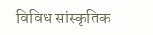विविध सांस्कृतिक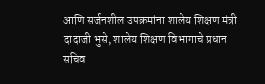आणि सर्जनशील उपक्रमांना शालेय शिक्षण मंत्री दादाजी भुसे, शालेय शिक्षण विभागाचे प्रधान सचिव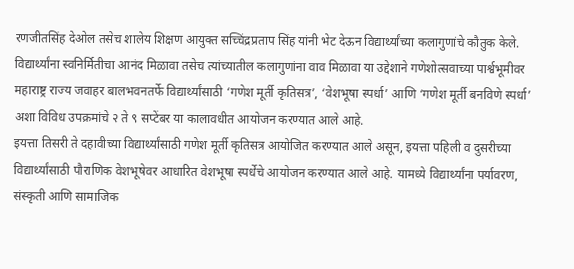रणजीतसिंह देओल तसेच शालेय शिक्षण आयुक्त सच्चिंद्रप्रताप सिंह यांनी भेट देऊन विद्यार्थ्यांच्या कलागुणांचे कौतुक केले.
विद्यार्थ्यांना स्वनिर्मितीचा आनंद मिळावा तसेच त्यांच्यातील कलागुणांना वाव मिळावा या उद्देशाने गणेशोत्सवाच्या पार्श्वभूमीवर महाराष्ट्र राज्य जवाहर बालभवनतर्फे विद्यार्थ्यांसाठी ‘गणेश मूर्ती कृतिसत्र’, ‘वेशभूषा स्पर्धा’ आणि ‘गणेश मूर्ती बनविणे स्पर्धा’ अशा विविध उपक्रमांचे २ ते ९ सप्टेंबर या कालावधीत आयोजन करण्यात आले आहे.
इयत्ता तिसरी ते दहावीच्या विद्यार्थ्यांसाठी गणेश मूर्ती कृतिसत्र आयोजित करण्यात आले असून, इयत्ता पहिली व दुसरीच्या विद्यार्थ्यांसाठी पौराणिक वेशभूषेवर आधारित वेशभूषा स्पर्धेचे आयोजन करण्यात आले आहे. यामध्ये विद्यार्थ्यांना पर्यावरण, संस्कृती आणि सामाजिक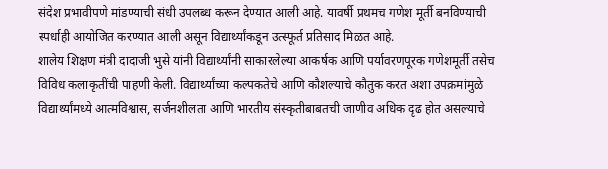संदेश प्रभावीपणे मांडण्याची संधी उपलब्ध करून देण्यात आली आहे. यावर्षी प्रथमच गणेश मूर्ती बनविण्याची स्पर्धाही आयोजित करण्यात आली असून विद्यार्थ्यांकडून उत्स्फूर्त प्रतिसाद मिळत आहे.
शालेय शिक्षण मंत्री दादाजी भुसे यांनी विद्यार्थ्यांनी साकारलेल्या आकर्षक आणि पर्यावरणपूरक गणेशमूर्ती तसेच विविध कलाकृतींची पाहणी केली. विद्यार्थ्यांच्या कल्पकतेचे आणि कौशल्याचे कौतुक करत अशा उपक्रमांमुळे विद्यार्थ्यांमध्ये आत्मविश्वास, सर्जनशीलता आणि भारतीय संस्कृतीबाबतची जाणीव अधिक दृढ होत असल्याचे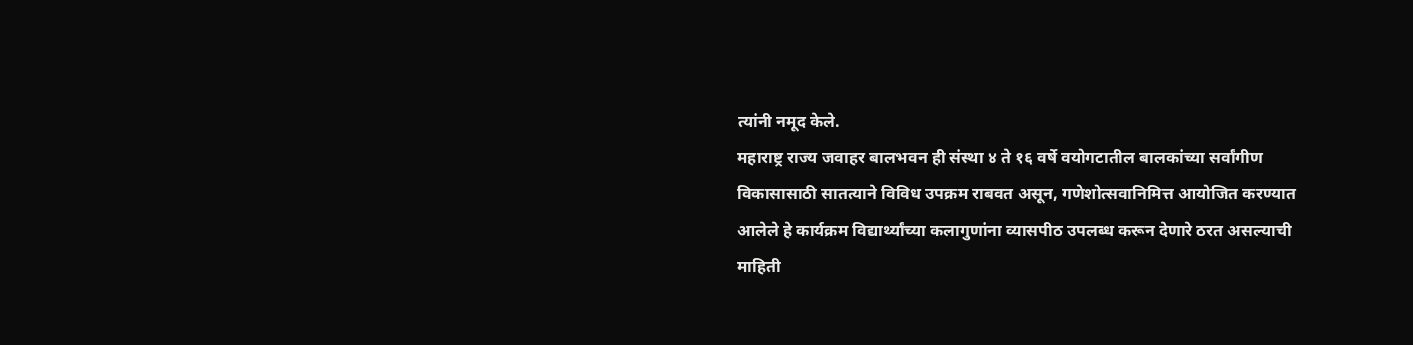त्यांनी नमूद केले.
महाराष्ट्र राज्य जवाहर बालभवन ही संस्था ४ ते १६ वर्षे वयोगटातील बालकांच्या सर्वांगीण विकासासाठी सातत्याने विविध उपक्रम राबवत असून, गणेशोत्सवानिमित्त आयोजित करण्यात आलेले हे कार्यक्रम विद्यार्थ्यांच्या कलागुणांना व्यासपीठ उपलब्ध करून देणारे ठरत असल्याची माहिती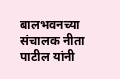बालभवनच्या संचालक नीता पाटील यांनी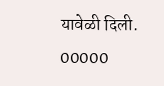यावेळी दिली.
00000